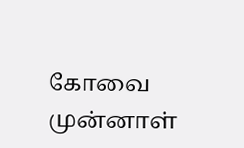கோவை முன்னாள்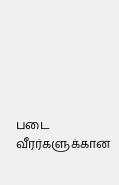படை வீரர்களுக்கான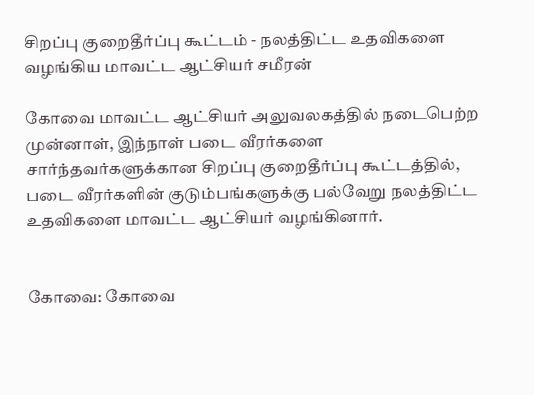சிறப்பு குறைதீர்ப்பு கூட்டம் - நலத்திட்ட உதவிகளை வழங்கிய மாவட்ட ஆட்சியர் சமீரன்

கோவை மாவட்ட ஆட்சியர் அலுவலகத்தில் நடைபெற்ற முன்னாள், இந்நாள் படை வீரர்களை சார்ந்தவர்களுக்கான சிறப்பு குறைதீர்ப்பு கூட்டத்தில், படை வீரர்களின் குடும்பங்களுக்கு பல்வேறு நலத்திட்ட உதவிகளை மாவட்ட ஆட்சியர் வழங்கினார்.


கோவை: கோவை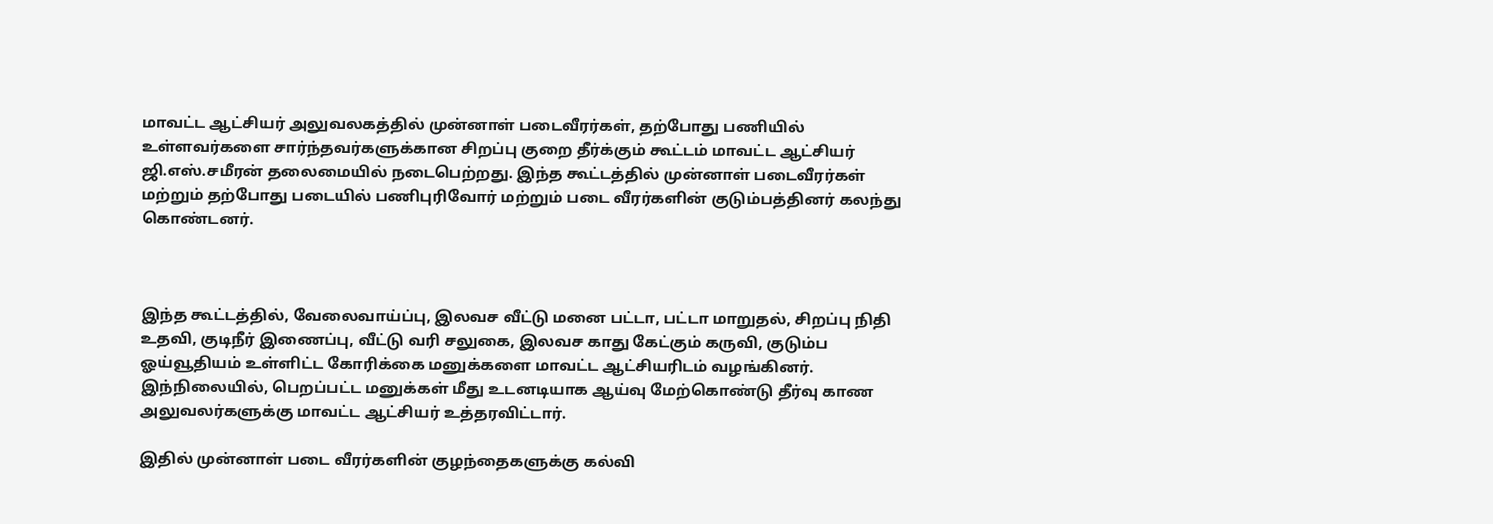மாவட்ட ஆட்சியர் அலுவலகத்தில் முன்னாள் படைவீரர்கள், தற்போது பணியில் உள்ளவர்களை சார்ந்தவர்களுக்கான சிறப்பு குறை தீர்க்கும் கூட்டம் மாவட்ட ஆட்சியர் ஜி.எஸ்.சமீரன் தலைமையில் நடைபெற்றது. இந்த கூட்டத்தில் முன்னாள் படைவீரர்கள் மற்றும் தற்போது படையில் பணிபுரிவோர் மற்றும் படை வீரர்களின் குடும்பத்தினர் கலந்து கொண்டனர்.



இந்த கூட்டத்தில், வேலைவாய்ப்பு, இலவச வீட்டு மனை பட்டா, பட்டா மாறுதல், சிறப்பு நிதி உதவி, குடிநீர் இணைப்பு, வீட்டு வரி சலுகை, இலவச காது கேட்கும் கருவி, குடும்ப ஓய்வூதியம் உள்ளிட்ட கோரிக்கை மனுக்களை மாவட்ட ஆட்சியரிடம் வழங்கினர். இந்நிலையில், பெறப்பட்ட மனுக்கள் மீது உடனடியாக ஆய்வு மேற்கொண்டு தீர்வு காண அலுவலர்களுக்கு மாவட்ட ஆட்சியர் உத்தரவிட்டார்.

இதில் முன்னாள் படை வீரர்களின் குழந்தைகளுக்கு கல்வி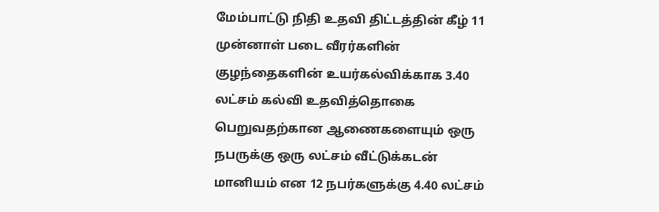மேம்பாட்டு நிதி உதவி திட்டத்தின் கீழ் 11 முன்னாள் படை வீரர்களின் குழந்தைகளின் உயர்கல்விக்காக 3.40 லட்சம் கல்வி உதவித்தொகை பெறுவதற்கான ஆணைகளையும் ஒரு நபருக்கு ஒரு லட்சம் வீட்டுக்கடன் மானியம் என 12 நபர்களுக்கு 4.40 லட்சம்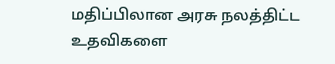மதிப்பிலான அரசு நலத்திட்ட உதவிகளை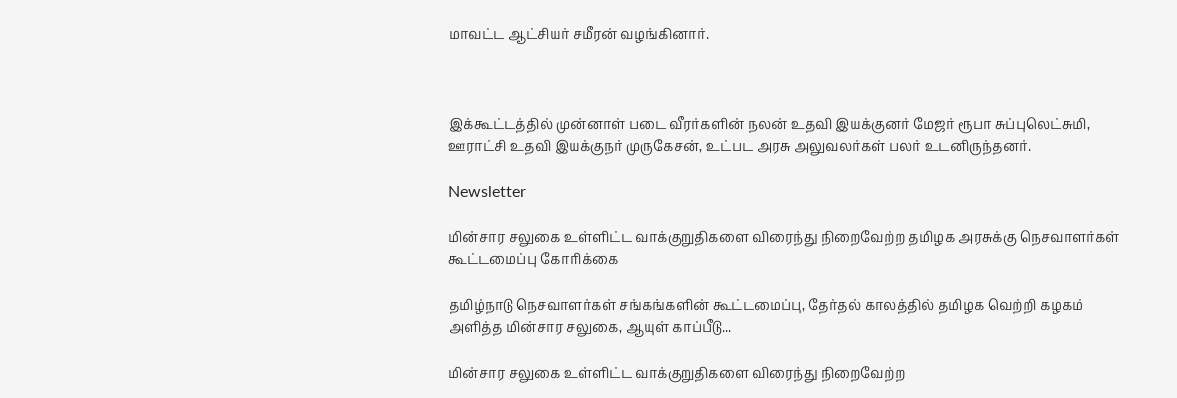மாவட்ட ஆட்சியர் சமீரன் வழங்கினார்.



இக்கூட்டத்தில் முன்னாள் படை வீரர்களின் நலன் உதவி இயக்குனர் மேஜர் ரூபா சுப்புலெட்சுமி, ஊராட்சி உதவி இயக்குநர் முருகேசன், உட்பட அரசு அலுவலர்கள் பலர் உடனிருந்தனர்.

Newsletter

மின்சார சலுகை உள்ளிட்ட வாக்குறுதிகளை விரைந்து நிறைவேற்ற தமிழக அரசுக்கு நெசவாளர்கள் கூட்டமைப்பு கோரிக்கை

தமிழ்நாடு நெசவாளர்கள் சங்கங்களின் கூட்டமைப்பு, தேர்தல் காலத்தில் தமிழக வெற்றி கழகம் அளித்த மின்சார சலுகை, ஆயுள் காப்பீடு...

மின்சார சலுகை உள்ளிட்ட வாக்குறுதிகளை விரைந்து நிறைவேற்ற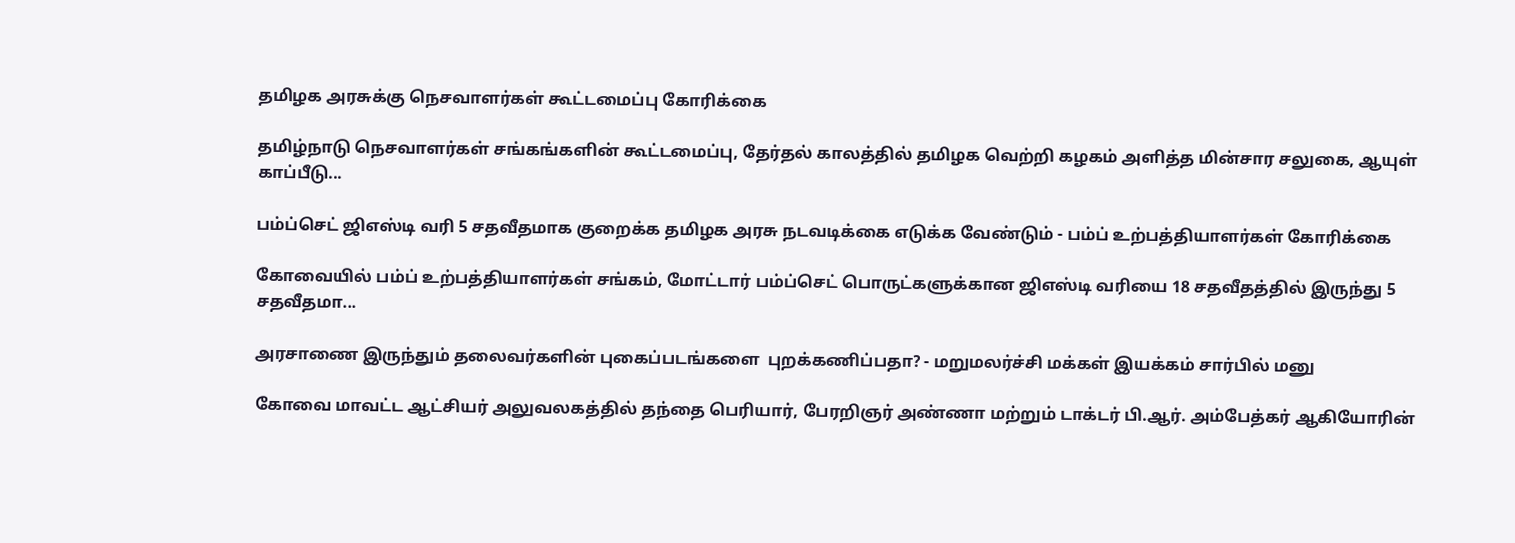தமிழக அரசுக்கு நெசவாளர்கள் கூட்டமைப்பு கோரிக்கை

தமிழ்நாடு நெசவாளர்கள் சங்கங்களின் கூட்டமைப்பு, தேர்தல் காலத்தில் தமிழக வெற்றி கழகம் அளித்த மின்சார சலுகை, ஆயுள் காப்பீடு...

பம்ப்செட் ஜிஎஸ்டி வரி 5 சதவீதமாக குறைக்க தமிழக அரசு நடவடிக்கை எடுக்க வேண்டும் - பம்ப் உற்பத்தியாளர்கள் கோரிக்கை

கோவையில் பம்ப் உற்பத்தியாளர்கள் சங்கம், மோட்டார் பம்ப்செட் பொருட்களுக்கான ஜிஎஸ்டி வரியை 18 சதவீதத்தில் இருந்து 5 சதவீதமா...

அரசாணை இருந்தும் தலைவர்களின் புகைப்படங்களை  புறக்கணிப்பதா? - மறுமலர்ச்சி மக்கள் இயக்கம் சார்பில் மனு

கோவை மாவட்ட ஆட்சியர் அலுவலகத்தில் தந்தை பெரியார், பேரறிஞர் அண்ணா மற்றும் டாக்டர் பி.ஆர். அம்பேத்கர் ஆகியோரின்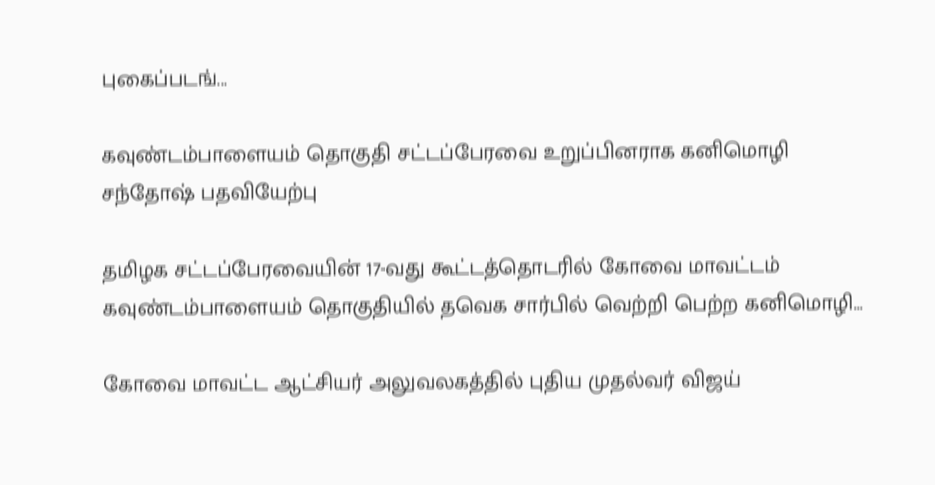புகைப்படங்...

கவுண்டம்பாளையம் தொகுதி சட்டப்பேரவை உறுப்பினராக கனிமொழி சந்தோஷ் பதவியேற்பு

தமிழக சட்டப்பேரவையின் 17-வது கூட்டத்தொடரில் கோவை மாவட்டம் கவுண்டம்பாளையம் தொகுதியில் தவெக சார்பில் வெற்றி பெற்ற கனிமொழி...

கோவை மாவட்ட ஆட்சியர் அலுவலகத்தில் புதிய முதல்வர் விஜய்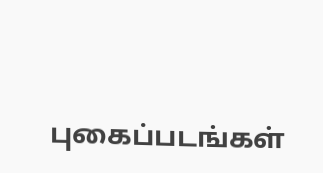புகைப்படங்கள்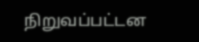நிறுவப்பட்டன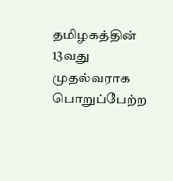தமிழகத்தின் 13வது முதல்வராக பொறுப்பேற்ற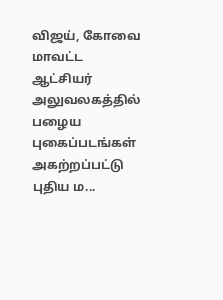விஜய், கோவை மாவட்ட ஆட்சியர் அலுவலகத்தில் பழைய புகைப்படங்கள் அகற்றப்பட்டு புதிய ம...